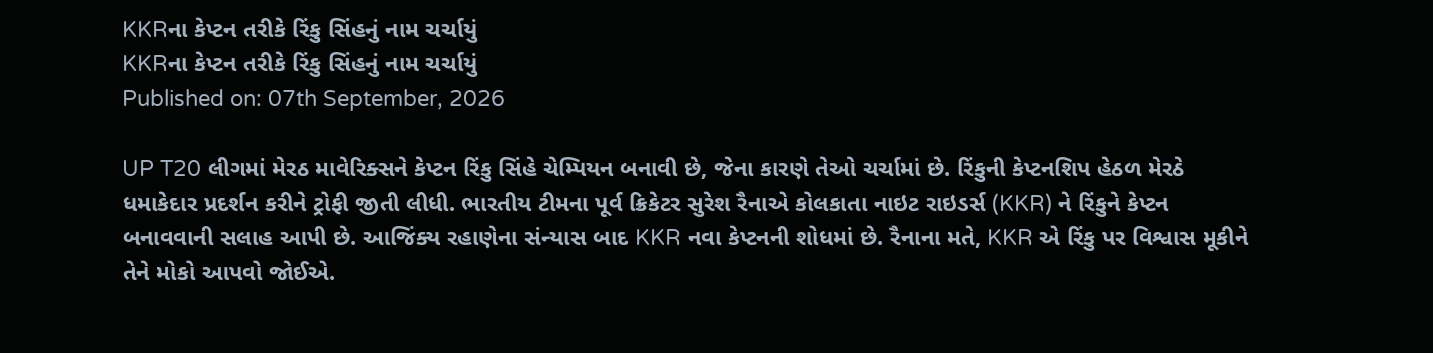KKRના કેપ્ટન તરીકે રિંકુ સિંહનું નામ ચર્ચાયું
KKRના કેપ્ટન તરીકે રિંકુ સિંહનું નામ ચર્ચાયું
Published on: 07th September, 2026

UP T20 લીગમાં મેરઠ માવેરિક્સને કેપ્ટન રિંકુ સિંહે ચેમ્પિયન બનાવી છે, જેના કારણે તેઓ ચર્ચામાં છે. રિંકુની કેપ્ટનશિપ હેઠળ મેરઠે ધમાકેદાર પ્રદર્શન કરીને ટ્રોફી જીતી લીધી. ભારતીય ટીમના પૂર્વ ક્રિકેટર સુરેશ રૈનાએ કોલકાતા નાઇટ રાઇડર્સ (KKR) ને રિંકુને કેપ્ટન બનાવવાની સલાહ આપી છે. આજિંક્ય રહાણેના સંન્યાસ બાદ KKR નવા કેપ્ટનની શોધમાં છે. રૈનાના મતે, KKR એ રિંકુ પર વિશ્વાસ મૂકીને તેને મોકો આપવો જોઈએ.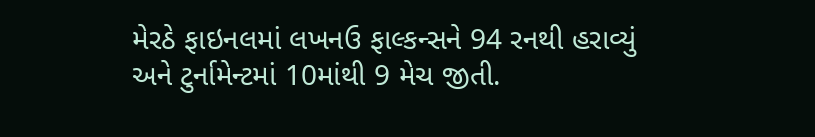મેરઠે ફાઇનલમાં લખનઉ ફાલ્કન્સને 94 રનથી હરાવ્યું અને ટુર્નામેન્ટમાં 10માંથી 9 મેચ જીતી.